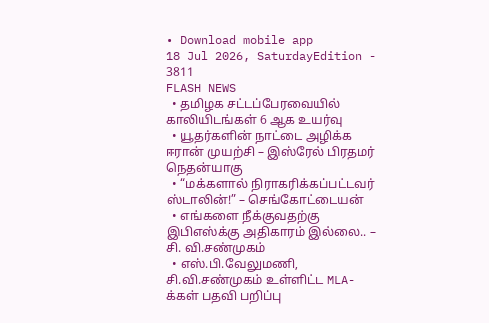• Download mobile app
18 Jul 2026, SaturdayEdition - 3811
FLASH NEWS
  • தமிழக சட்டப்பேரவையில் காலியிடங்கள் 6 ஆக உயர்வு
  • யூதர்களின் நாட்டை அழிக்க ஈரான் முயற்சி – இஸ்ரேல் பிரதமர் நெதன்யாகு
  • “மக்களால் நிராகரிக்கப்பட்டவர் ஸ்டாலின்!” – செங்கோட்டையன்
  • எங்களை நீக்குவதற்கு இபிஎஸ்க்கு அதிகாரம் இல்லை.. – சி. வி.சண்முகம்
  • எஸ்.பி.வேலுமணி, சி.வி.சண்முகம் உள்ளிட்ட MLA-க்கள் பதவி பறிப்பு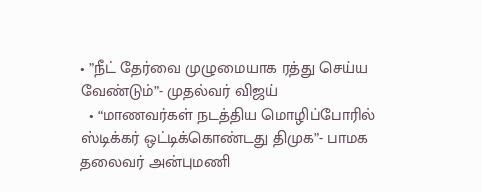• ”நீட் தேர்வை முழுமையாக ரத்து செய்ய வேண்டும்”- முதல்வர் விஜய்
  • “மாணவர்கள் நடத்திய மொழிப்போரில் ஸ்டிக்கர் ஒட்டிக்கொண்டது திமுக”- பாமக தலைவர் அன்புமணி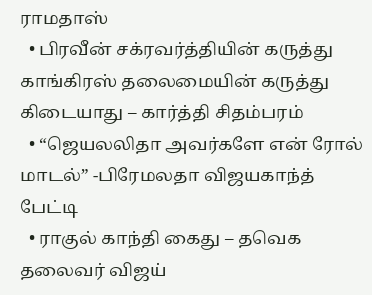ராமதாஸ்
  • பிரவீன் சக்ரவர்த்தியின் கருத்து காங்கிரஸ் தலைமையின் கருத்து கிடையாது – கார்த்தி சிதம்பரம்
  • “ஜெயலலிதா அவர்களே என் ரோல் மாடல்” -பிரேமலதா விஜயகாந்த் பேட்டி
  • ராகுல் காந்தி கைது – தவெக தலைவர் விஜய்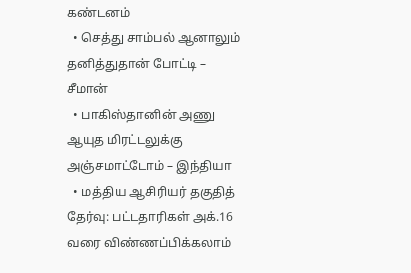கண்டனம்
  • செத்து சாம்பல் ஆனாலும் தனித்துதான் போட்டி – சீமான்
  • பாகிஸ்தானின் அணு ஆயுத மிரட்டலுக்கு அஞ்சமாட்டோம் – இந்தியா
  • மத்திய ஆசிரியர் தகுதித் தேர்வு: பட்டதாரிகள் அக்.16 வரை விண்ணப்பிக்கலாம்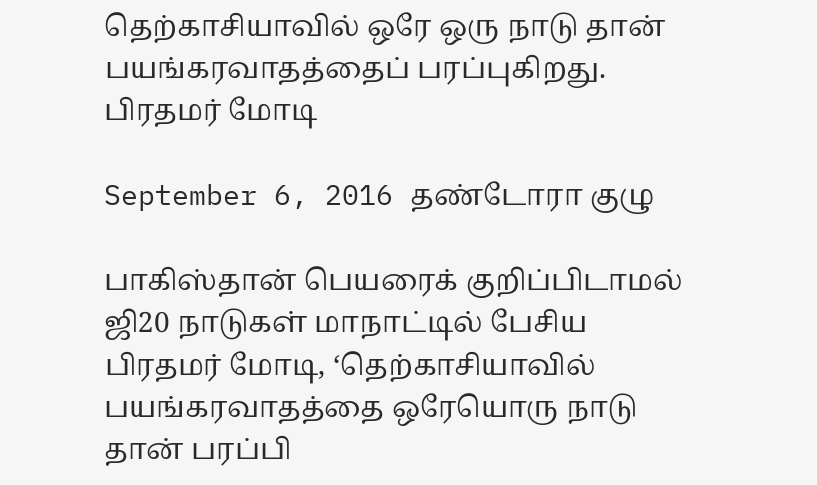தெற்காசியாவில் ஒரே ஒரு நாடு தான் பயங்கரவாதத்தைப் பரப்புகிறது. பிரதமர் மோடி

September 6, 2016 தண்டோரா குழு

பாகிஸ்தான் பெயரைக் குறிப்பிடாமல் ஜி20 நாடுகள் மாநாட்டில் பேசிய பிரதமர் மோடி, ‘தெற்காசியாவில் பயங்கரவாதத்தை ஒரேயொரு நாடு தான் பரப்பி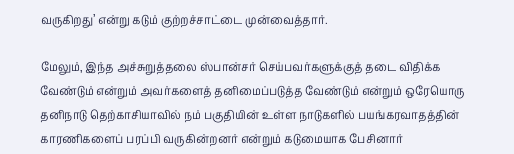வருகிறது’ என்று கடும் குற்றச்சாட்டை முன்வைத்தார்.

மேலும், இந்த அச்சுறுத்தலை ஸ்பான்சர் செய்பவர்களுக்குத் தடை விதிக்க வேண்டும் என்றும் அவர்களைத் தனிமைப்படுத்த வேண்டும் என்றும் ஒரேயொரு தனிநாடு தெற்காசியாவில் நம் பகுதியின் உள்ள நாடுகளில் பயங்கரவாதத்தின் காரணிகளைப் பரப்பி வருகின்றனர் என்றும் கடுமையாக பேசினார்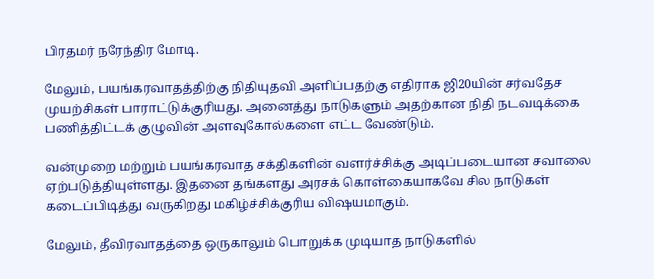பிரதமர் நரேந்திர மோடி.

மேலும், பயங்கரவாதத்திற்கு நிதியுதவி அளிப்பதற்கு எதிராக ஜி20யின் சர்வதேச முயற்சிகள் பாராட்டுக்குரியது. அனைத்து நாடுகளும் அதற்கான நிதி நடவடிக்கை பணித்திட்டக் குழுவின் அளவுகோல்களை எட்ட வேண்டும்.

வன்முறை மற்றும் பயங்கரவாத சக்திகளின் வளர்ச்சிக்கு அடிப்படையான சவாலை ஏற்படுத்தியுள்ளது. இதனை தங்களது அரசக் கொள்கையாகவே சில நாடுகள் கடைப்பிடித்து வருகிறது மகிழ்ச்சிக்குரிய விஷயமாகும்.

மேலும், தீவிரவாதத்தை ஒருகாலும் பொறுக்க முடியாத நாடுகளில்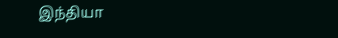இந்தியா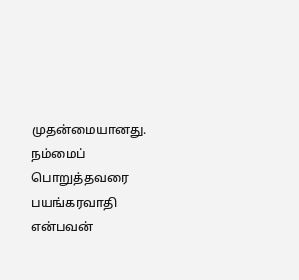முதன்மையானது. நம்மைப் பொறுத்தவரை பயங்கரவாதி என்பவன்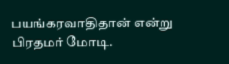பயங்கரவாதிதான் என்று பிரதமர் மோடி.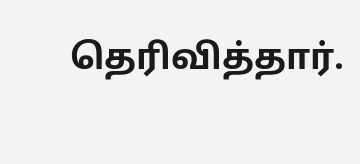தெரிவித்தார்.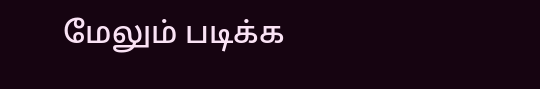மேலும் படிக்க